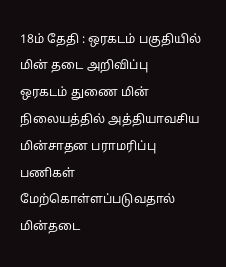18ம் தேதி : ஒரகடம் பகுதியில் மின் தடை அறிவிப்பு
ஒரகடம் துணை மின் நிலையத்தில் அத்தியாவசிய மின்சாதன பராமரிப்பு பணிகள் மேற்கொள்ளப்படுவதால் மின்தடை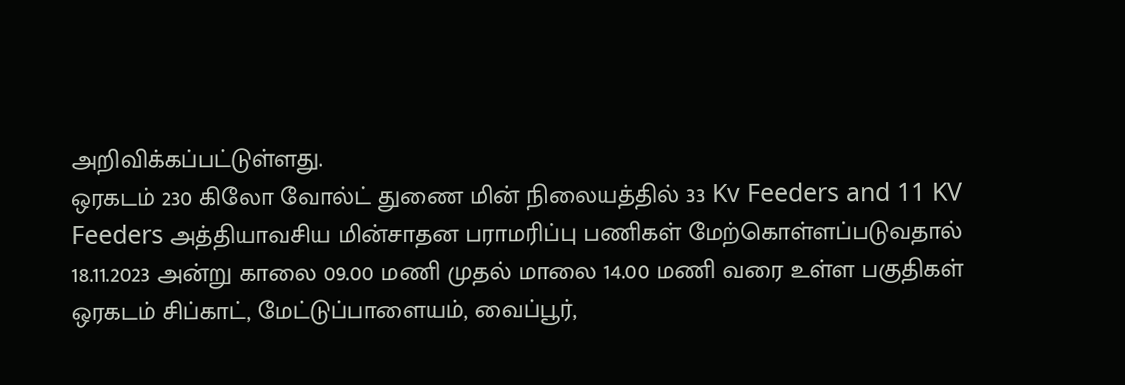அறிவிக்கப்பட்டுள்ளது.
ஒரகடம் 230 கிலோ வோல்ட் துணை மின் நிலையத்தில் 33 Kv Feeders and 11 KV Feeders அத்தியாவசிய மின்சாதன பராமரிப்பு பணிகள் மேற்கொள்ளப்படுவதால் 18.11.2023 அன்று காலை 09.00 மணி முதல் மாலை 14.00 மணி வரை உள்ள பகுதிகள் ஒரகடம் சிப்காட், மேட்டுப்பாளையம், வைப்பூர்,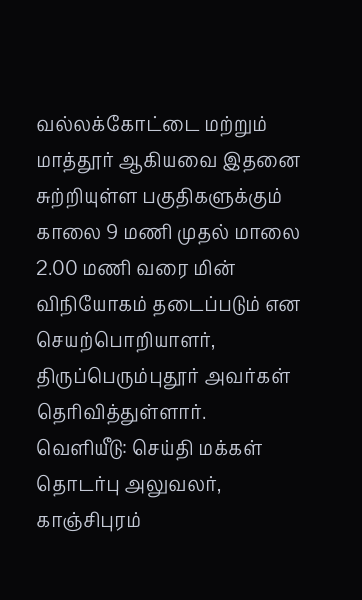வல்லக்கோட்டை மற்றும் மாத்தூர் ஆகியவை இதனை சுற்றியுள்ள பகுதிகளுக்கும் காலை 9 மணி முதல் மாலை 2.00 மணி வரை மின் விநியோகம் தடைப்படும் என செயற்பொறியாளர், திருப்பெரும்புதூர் அவர்கள் தெரிவித்துள்ளார்.
வெளியீடு: செய்தி மக்கள் தொடர்பு அலுவலர், காஞ்சிபுரம்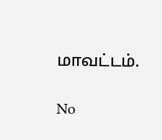மாவட்டம்.

No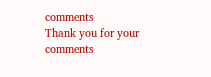comments
Thank you for your comments